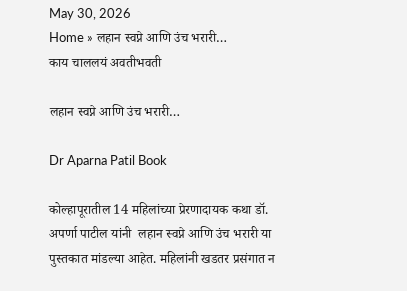May 30, 2026
Home » लहान स्वप्ने आणि उंच भरारी…
काय चाललयं अवतीभवती

लहान स्वप्ने आणि उंच भरारी…

Dr Aparna Patil Book

कोल्हापूरातील 14 महिलांच्या प्रेरणादायक कथा डॉ. अपर्णा पाटील यांनी  लहान स्वप्ने आणि उंच भरारी या पुस्तकात मांडल्या आहेत. महिलांनी खडतर प्रसंगात न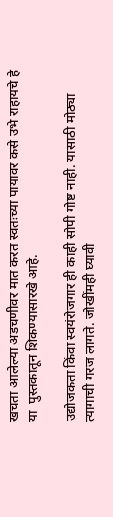खचता आलेल्या अडचणीवर मात करत स्वतःच्या पायावर कसे उभे राहायचे हे या  पुस्तकातून शिकण्यासारखे आहे.

उद्योजकता किंवा स्वयंरोजगार ही काही सोपी गोष्ट नाही. यासाठी मोठ्या त्यागाची गरज लागते. जोखींमही घ्यावी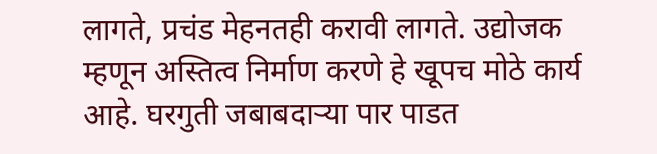लागते, प्रचंड मेहनतही करावी लागते. उद्योजक म्हणून अस्तित्व निर्माण करणे हे खूपच मोठे कार्य आहे. घरगुती जबाबदाऱ्या पार पाडत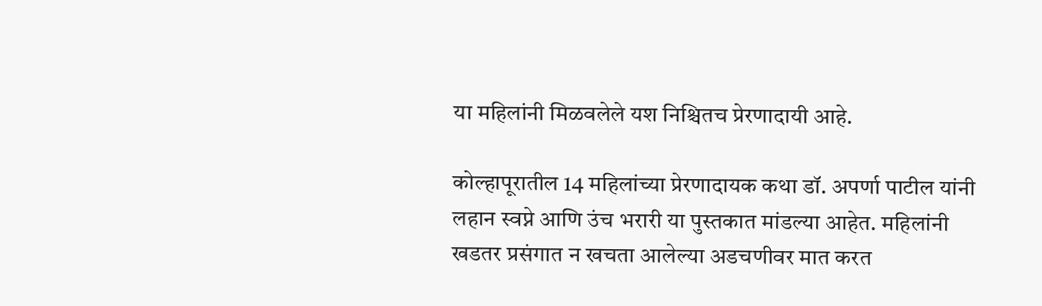या महिलांनी मिळवलेले यश निश्चितच प्रेरणादायी आहे.

कोल्हापूरातील 14 महिलांच्या प्रेरणादायक कथा डॉ. अपर्णा पाटील यांनी  लहान स्वप्ने आणि उंच भरारी या पुस्तकात मांडल्या आहेत. महिलांनी खडतर प्रसंगात न खचता आलेल्या अडचणीवर मात करत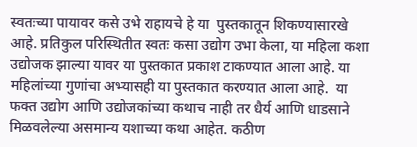स्वतःच्या पायावर कसे उभे राहायचे हे या  पुस्तकातून शिकण्यासारखे आहे. प्रतिकुल परिस्थितीत स्वतः कसा उद्योग उभा केला, या महिला कशा उद्योजक झाल्या यावर या पुस्तकात प्रकाश टाकण्यात आला आहे. या महिलांच्या गुणांचा अभ्यासही या पुस्तकात करण्यात आला आहे.  या फक्त उद्योग आणि उद्योजकांच्या कथाच नाही तर धैर्य आणि धाडसाने मिळवलेल्या असमान्य यशाच्या कथा आहेत. कठीण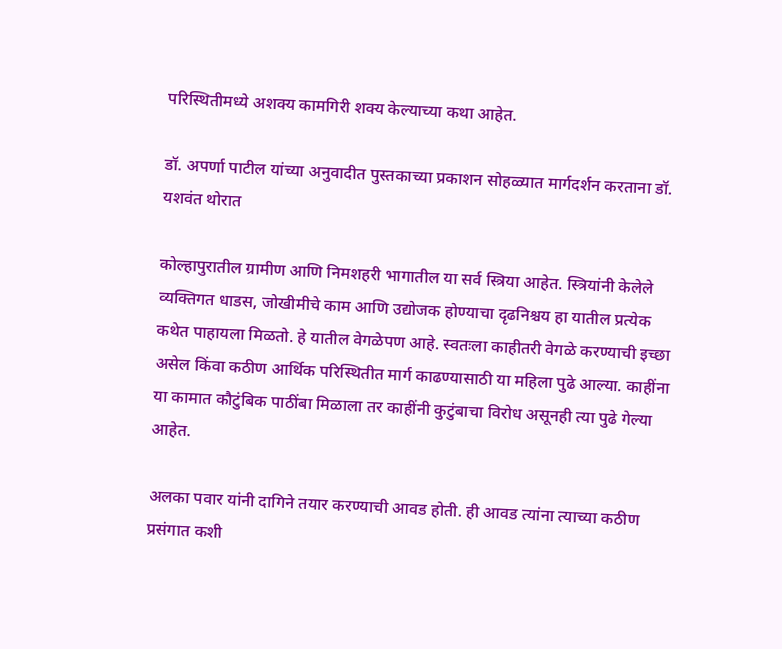परिस्थितीमध्ये अशक्य कामगिरी शक्य केल्याच्या कथा आहेत.

डॉ. अपर्णा पाटील यांच्या अनुवादीत पुस्तकाच्या प्रकाशन सोहळ्यात मार्गदर्शन करताना डॉ. यशवंत थोरात

कोल्हापुरातील ग्रामीण आणि निमशहरी भागातील या सर्व स्त्रिया आहेत. स्त्रियांनी केलेले व्यक्तिगत धाडस, जोखीमीचे काम आणि उद्योजक होण्याचा दृढनिश्चय हा यातील प्रत्येक कथेत पाहायला मिळतो. हे यातील वेगळेपण आहे. स्वतःला काहीतरी वेगळे करण्याची इच्छा असेल किंवा कठीण आर्थिक परिस्थितीत मार्ग काढण्यासाठी या महिला पुढे आल्या. काहींना या कामात कौटुंबिक पाठींबा मिळाला तर काहींनी कुटुंबाचा विरोध असूनही त्या पुढे गेल्या आहेत.

अलका पवार यांनी दागिने तयार करण्याची आवड होती. ही आवड त्यांना त्याच्या कठीण प्रसंगात कशी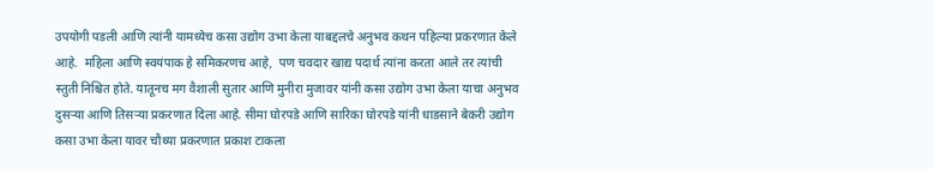उपयोगी पडली आणि त्यांनी यामध्येच कसा उद्योग उभा केला याबद्दलचे अनुभव कथन पहिल्या प्रकरणात केले आहे.  महिला आणि स्वयंपाक हे समिकरणच आहे,  पण चवदार खाद्य पदार्थ त्यांना करता आले तर त्यांची स्तुती निश्चित होते. यातूनच मग वैशाली सुतार आणि मुनीरा मुजावर यांनी कसा उद्योग उभा केला याचा अनुभव दुसऱ्या आणि तिसऱ्या प्रकरणात दिला आहे. सीमा घोरपडे आणि सारिका घोरपडे यांनी धाडसाने बेकरी उद्योग कसा उभा केला यावर चौथ्या प्रकरणात प्रकाश टाकला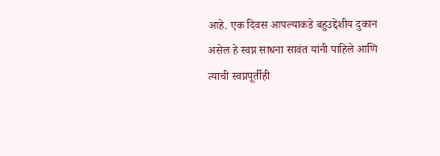आहे. एक दिवस आपल्याकडे बहुउद्देशीय दुकान असेल हे स्वप्न साधना सावंत यांनी पाहिले आणि त्याची स्वप्नपूर्तीही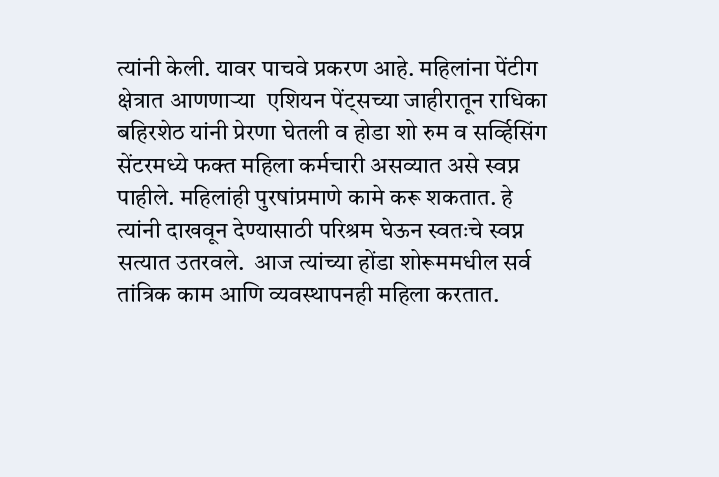त्यांनी केली. यावर पाचवे प्रकरण आहे. महिलांना पेंटीग क्षेत्रात आणणाऱ्या  एशियन पेंट्सच्या जाहीरातून राधिका बहिरशेठ यांनी प्रेरणा घेतली व होडा शो रुम व सर्व्हिसिंग सेंटरमध्ये फक्त महिला कर्मचारी असव्यात असे स्वप्न पाहीले. महिलांही पुरषांप्रमाणे कामे करू शकतात. हे त्यांनी दाखवून देण्यासाठी परिश्रम घेऊन स्वतःचे स्वप्न सत्यात उतरवले.  आज त्यांच्या होंडा शोरूममधील सर्व तांत्रिक काम आणि व्यवस्थापनही महिला करतात.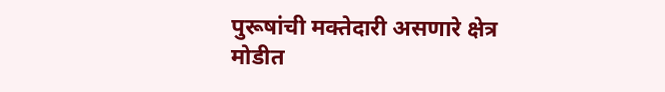पुरूषांची मक्तेदारी असणारे क्षेत्र मोडीत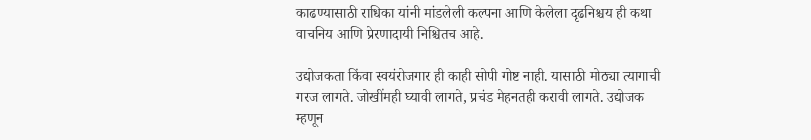काढण्यासाठी राधिका यांनी मांडलेली कल्पना आणि केलेला दृढनिश्चय ही कथा वाचनिय आणि प्रेरणादायी निश्चितच आहे.

उद्योजकता किंवा स्वयंरोजगार ही काही सोपी गोष्ट नाही. यासाठी मोठ्या त्यागाची गरज लागते. जोखींमही घ्यावी लागते, प्रचंड मेहनतही करावी लागते. उद्योजक म्हणून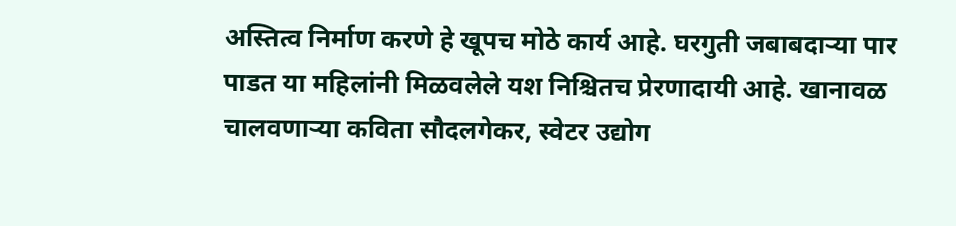अस्तित्व निर्माण करणे हे खूपच मोठे कार्य आहे. घरगुती जबाबदाऱ्या पार पाडत या महिलांनी मिळवलेले यश निश्चितच प्रेरणादायी आहे. खानावळ चालवणाऱ्या कविता सौदलगेकर, स्वेटर उद्योग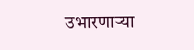उभारणाऱ्या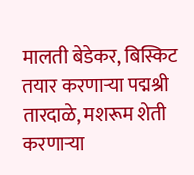मालती बेडेकर, बिस्किट तयार करणाऱ्या पद्मश्री तारदाळे, मशरूम शेती करणाऱ्या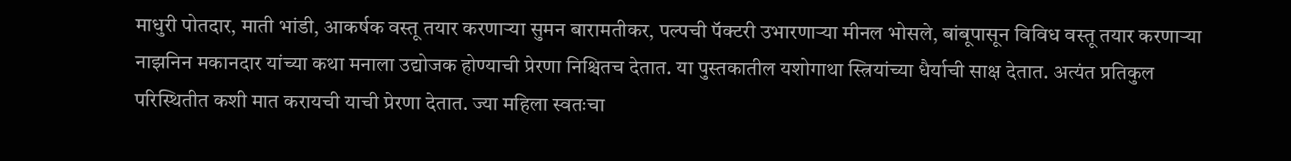माधुरी पोतदार, माती भांडी, आकर्षक वस्तू तयार करणाऱ्या सुमन बारामतीकर, पल्पची पॅक्टरी उभारणाऱ्या मीनल भोसले, बांबूपासून विविध वस्तू तयार करणाऱ्या नाझनिन मकानदार यांच्या कथा मनाला उद्योजक होण्याची प्रेरणा निश्चितच देतात. या पुस्तकातील यशोगाथा स्त्रियांच्या धैर्याची साक्ष देतात. अत्यंत प्रतिकुल परिस्थितीत कशी मात करायची याची प्रेरणा देतात. ज्या महिला स्वतःचा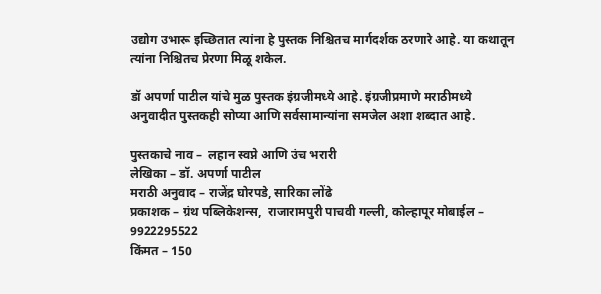उद्योग उभारू इच्छितात त्यांना हे पुस्तक निश्चितच मार्गदर्शक ठरणारे आहे. या कथातून त्यांना निश्चितच प्रेरणा मिळू शकेल.

डॉ अपर्णा पाटील यांचे मुळ पुस्तक इंग्रजीमध्ये आहे. इंग्रजीप्रमाणे मराठीमध्ये अनुवादीत पुस्तकही सोप्या आणि सर्वसामान्यांना समजेल अशा शब्दात आहे.

पुस्तकाचे नाव –  लहान स्वप्ने आणि उंच भरारी
लेखिका – डॉ. अपर्णा पाटील
मराठी अनुवाद – राजेंद्र घोरपडे, सारिका लोंढे
प्रकाशक – ग्रंथ पब्लिकेशन्स,  राजारामपुरी पाचवी गल्ली, कोल्हापूर मोबाईल – 9922295522
किंमत – 150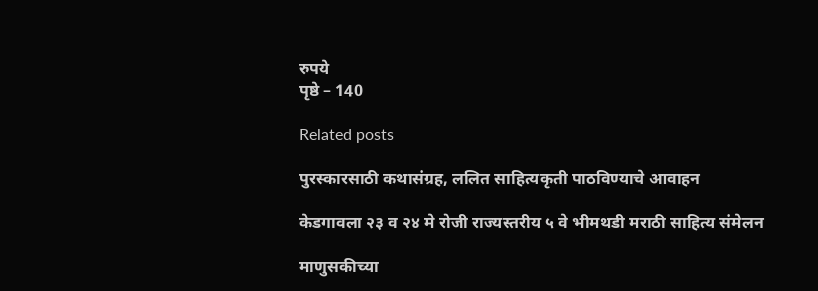रुपये
पृष्ठे – 140

Related posts

पुरस्कारसाठी कथासंग्रह, ललित साहित्यकृती पाठविण्याचे आवाहन

केडगावला २३ व २४ मे रोजी राज्यस्तरीय ५ वे भीमथडी मराठी साहित्य संमेलन

माणुसकीच्या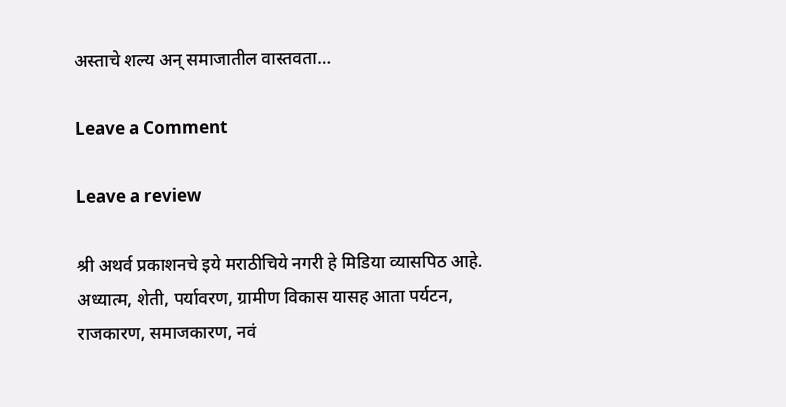अस्ताचे शल्य अन् समाजातील वास्तवता…

Leave a Comment

Leave a review

श्री अथर्व प्रकाशनचे इये मराठीचिये नगरी हे मिडिया व्यासपिठ आहे. अध्यात्म, शेती, पर्यावरण, ग्रामीण विकास यासह आता पर्यटन, राजकारण, समाजकारण, नवं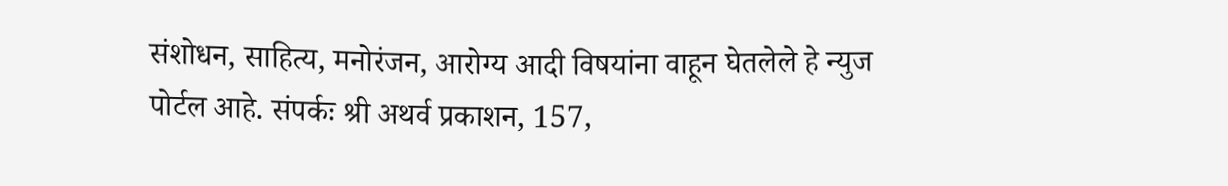संशोधन, साहित्य, मनोरंजन, आरोग्य आदी विषयांना वाहून घेतलेले हे न्युज पोर्टल आहे. संपर्कः श्री अथर्व प्रकाशन, 157,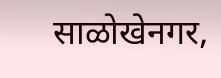साळोखेनगर,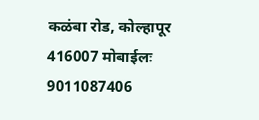कळंबा रोड, कोल्हापूर 416007 मोबाईलः 9011087406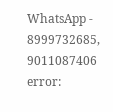WhatsApp - 8999732685, 9011087406
error: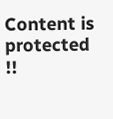Content is protected !!